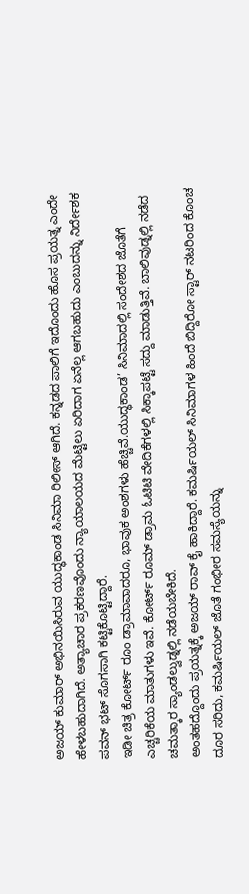ಅಜಯ್ ಕುಮಾರ್ ಅಭಿನಯಿಸಿರುವ ಯುದ್ಧಕಾಂಡ ಸಿನಿಮಾ ರಿಲೀಸ್ ಆಗಿದೆ. ಕನ್ನಡದ ಪಾಲಿಗೆ ಇದೊಂದು ಹೊಸ ಪ್ರಯತ್ನ ಎಂದೇ ಹೇಳಬಹುದಾಗಿದೆ. ಅತ್ಯಾಚಾರ ಪ್ರಕರಣವೊಂದು ನ್ಯಾಯಾಲಯದ ಮೆಟ್ಟಿಲು ಏರಿದಾಗ ಏನೆಲ್ಲ ಆಗಬಹುದು ಎಂಬುದನ್ನು ನಿರ್ದೇಶಕ ಪವನ್ ಭಟ್ ಸೊಗಸಾಗಿ ಕಟ್ಟಿಕೊಟ್ಟಿದ್ದಾರೆ.
ಇಡೀ ಚಿತ್ರ ಕೋರ್ಟ್ ರೂಂ ಡ್ರಾಮಾವಾದರೂ, ಭಾವುಕ ಅಂಶಗಳು ಹೆಚ್ಚಿವೆ.ಯುದ್ಧಕಾಂಡ’ ಸಿನಿಮಾದಲ್ಲಿ ಸಂದೇಶದ ಜೊತೆಗೆ ಎಚ್ಚರಿಕೆಯ ಮಾತುಗಳು ಇವೆ. ಕೋರ್ಟ್ ರೂಮ್ ಡ್ರಾಮ ಓಟಿಟಿ ವೇದಿಕೆಗಳಲ್ಲಿ ಸಿಕ್ಕಾಪಟ್ಟೆ ಸದ್ದು ಮಾಡುತ್ತಿವೆ. ಬಾಲಿವುಡ್ನಲ್ಲಿ ನಡೆದ ಚಮತ್ಕಾರ ಸ್ಯಾಂಡಲ್ವುಡ್ನಲ್ಲಿ ನಡೆಯಬೇಕಿದೆ.
ಅಂತಹದ್ದೊಂದು ಪ್ರಯತ್ನಕ್ಕೆ ಅಜಯ್ ರಾವ್ ಕೈ ಹಾಕಿದ್ದಾರೆ. ಕಮರ್ಷಿಯಲ್ ಸಿನಿಮಾಗಳ ಹಿಂದೆ ಬಿದ್ದಿರೋ ಸ್ಟಾರ್ ನಟರಿಂದ ಕೊಂಚ ದೂರ ಸರಿದು, ಕಮರ್ಷಿಯಲ್ ಜೊತೆ ಗಂಭೀರ ಸಮಸ್ಯೆಯನ್ನು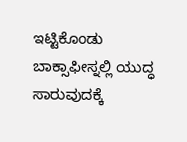ಇಟ್ಟಿಕೊಂಡು ಬಾಕ್ಸಾಫೀಸ್ನಲ್ಲಿ ಯುದ್ಧ ಸಾರುವುದಕ್ಕೆ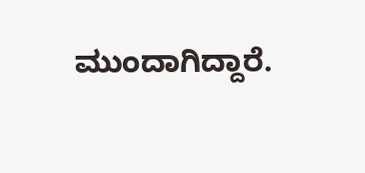ಮುಂದಾಗಿದ್ದಾರೆ.